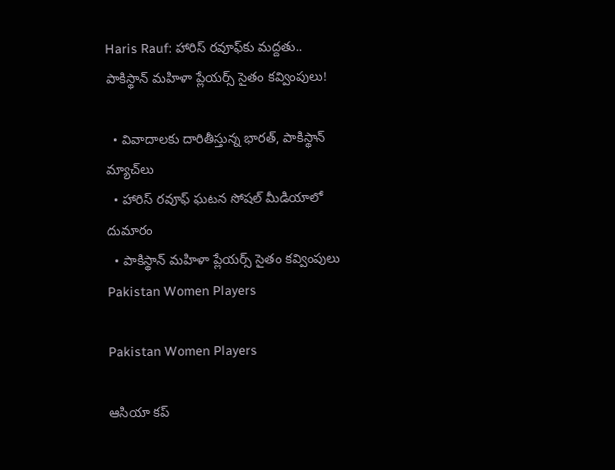Haris Rauf: హారిస్‌ రవూఫ్‌కు మద్దతు.. పాకిస్థాన్ మహిళా ప్లేయర్స్ సైతం కవ్వింపులు!

  • వివాదాలకు దారితీస్తున్న భారత్, పాకిస్థాన్ మ్యాచ్‌లు
  • హారిస్ రవూఫ్ ఘటన సోషల్ మీడియాలో దుమారం
  • పాకిస్థాన్ మహిళా ప్లేయర్స్ సైతం కవ్వింపులు
Pakistan Women Players

Pakistan Women Players

ఆసియా కప్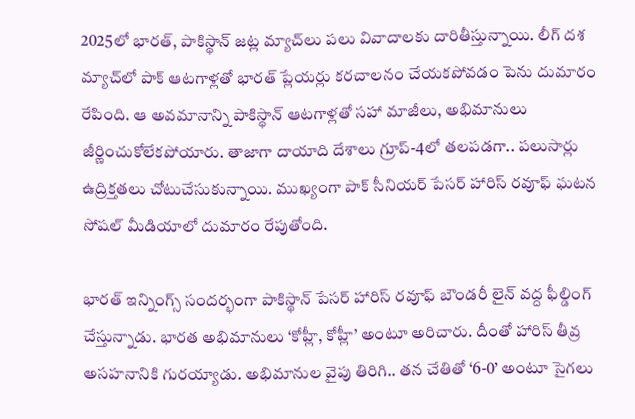2025లో భారత్, పాకిస్థాన్ జట్ల మ్యాచ్‌లు పలు వివాదాలకు దారితీస్తున్నాయి. లీగ్ దశ మ్యాచ్‌లో పాక్ ఆటగాళ్లతో భారత్ ప్లేయర్లు కరచాలనం చేయకపోవడం పెను దుమారం రేపింది. ఆ అవమానాన్ని పాకిస్థాన్ ఆటగాళ్లతో సహా మాజీలు, అభిమానులు జీర్ణించుకోలేకపోయారు. తాజాగా దాయాది దేశాలు గ్రూప్-4లో తలపడగా.. పలుసార్లు ఉద్రిక్తతలు చోటుచేసుకున్నాయి. ముఖ్యంగా పాక్ సీనియర్ పేసర్ హారిస్ రవూఫ్ ఘటన సోషల్ మీడియాలో దుమారం రేపుతోంది.

భారత్ ఇన్నింగ్స్ సందర్భంగా పాకిస్థాన్ పేసర్ హారిస్ రవూఫ్ బౌండరీ లైన్ వద్ద ఫీల్డింగ్ చేస్తున్నాడు. భారత అభిమానులు ‘కోహ్లీ, కోహ్లీ’ అంటూ అరిచారు. దీంతో హారిస్ తీవ్ర అసహనానికి గురయ్యాడు. అభిమానుల వైపు తిరిగి.. తన చేతితో ‘6-0’ అంటూ సైగలు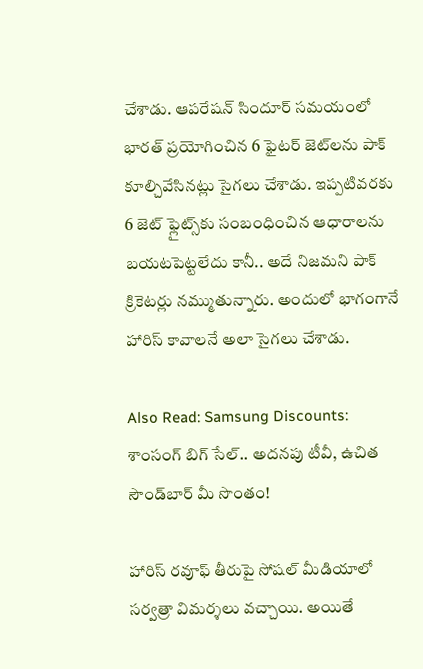చేశాడు. ఆపరేషన్ సిందూర్ సమయంలో భారత్‌ ప్రయోగించిన 6 ఫైటర్ జెట్‌లను పాక్ కూల్చివేసినట్లు సైగలు చేశాడు. ఇప్పటివరకు 6 జెట్ ఫ్లైట్స్‌కు సంబంధించిన ఆధారాలను బయటపెట్టలేదు కానీ.. అదే నిజమని పాక్ క్రికెటర్లు నమ్ముతున్నారు. అందులో భాగంగానే హారిస్ కావాలనే అలా సైగలు చేశాడు.

Also Read: Samsung Discounts: శాంసంగ్‌ బిగ్ సేల్.. అదనపు టీవీ, ఉచిత సౌండ్‌బార్ మీ సొంతం!

హారిస్ రవూఫ్ తీరుపై సోషల్ మీడియాలో సర్వత్రా విమర్శలు వచ్చాయి. అయితే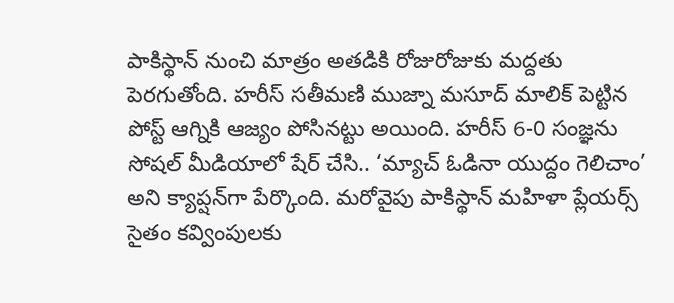పాకిస్థాన్ నుంచి మాత్రం అతడికి రోజురోజుకు మద్దతు పెరగుతోంది. హరీస్ సతీమణి ముజ్నా మసూద్ మాలిక్ పెట్టిన పోస్ట్ ఆగ్నికి ఆజ్యం పోసినట్టు అయింది. హరీస్ 6-0 సంజ్ఞను సోషల్ మీడియాలో షేర్ చేసి.. ‘మ్యాచ్ ఓడినా యుద్దం గెలిచాం’ అని క్యాప్షన్‌గా పేర్కొంది. మరోవైపు పాకిస్థాన్ మహిళా ప్లేయర్స్ సైతం కవ్వింపులకు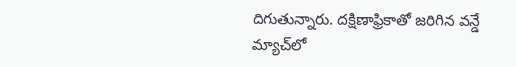దిగుతున్నారు. దక్షిణాఫ్రికాతో జరిగిన వన్డే మ్యాచ్‌లో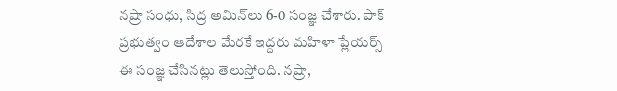నష్రా సంధు, సిద్ర అమిన్‌లు 6-0 సంజ్ఞ చేశారు. పాక్ ప్రభుత్వం ఆదేశాల మేరకే ఇద్దరు మహిళా ప్లేయర్స్ ఈ సంజ్ఞ చేసినట్లు తెలుస్తోంది. నష్రా,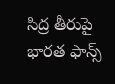సిద్ర తీరుపై భారత ఫాన్స్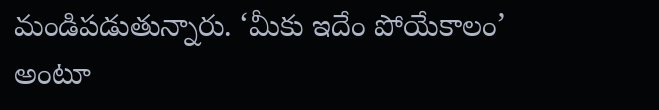మండిపడుతున్నారు. ‘మీకు ఇదేం పోయేకాలం’ అంటూ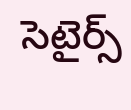సెటైర్స్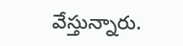వేస్తున్నారు.